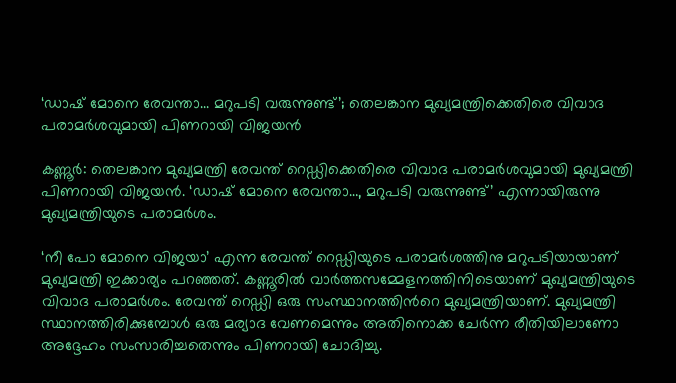‘ഡാഷ് മോനെ രേവന്താ... മറുപടി വരുന്നുണ്ട്’; തെലങ്കാന മുഖ്യമന്ത്രിക്കെതിരെ വിവാദ പരാമർശവുമായി പിണറായി വിജയൻ

കണ്ണൂർ: തെലങ്കാന മുഖ്യമന്ത്രി രേവന്ത് റെഡ്ഡിക്കെതിരെ വിവാദ പരാമർശവുമായി മുഖ്യമന്ത്രി പിണറായി വിജയൻ. ‘ഡാഷ് മോനെ രേവന്താ…, മറുപടി വരുന്നുണ്ട്’ എന്നായിരുന്നു മുഖ്യമന്ത്രിയുടെ പരാമർശം.

‘നീ പോ മോനെ വിജയാ’ എന്ന രേവന്ത് റെഡ്ഡിയുടെ പരാമർശത്തിനു മറുപടിയായാണ് മുഖ്യമന്ത്രി ഇക്കാര്യം പറഞ്ഞത്. കണ്ണൂരിൽ വാർത്തസമ്മേളനത്തിനിടെയാണ് മുഖ്യമന്ത്രിയുടെ വിവാദ പരാമർശം. രേവന്ത് റെഡ്ഡി ഒരു സംസ്ഥാനത്തിന്‍റെ മുഖ്യമന്ത്രിയാണ്. മുഖ്യമന്ത്രി സ്ഥാനത്തിരിക്കുമ്പോൾ ഒരു മര്യാദ വേണമെന്നും അതിനൊക്ക ചേർന്ന രീതിയിലാണോ അദ്ദേഹം സംസാരിച്ചതെന്നും പിണറായി ചോദിച്ചു.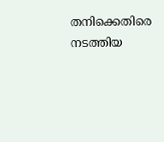തനിക്കെതിരെ നടത്തിയ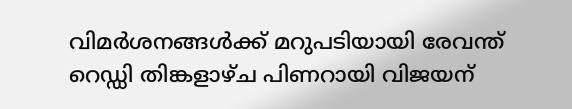വിമർശനങ്ങൾക്ക് മറുപടിയായി രേവന്ത് റെഡ്ഡി തിങ്കളാഴ്ച പിണറായി വിജയന്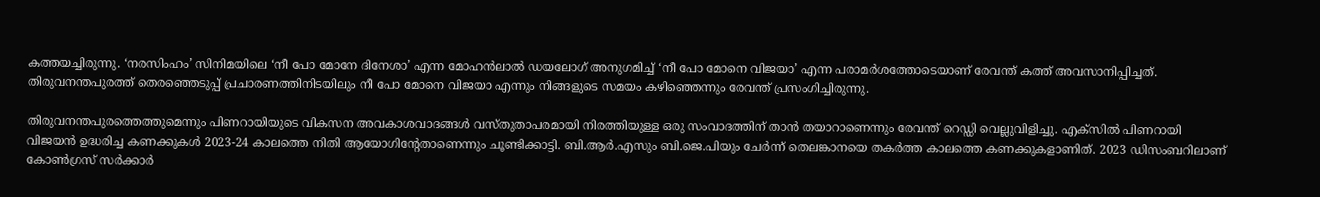കത്തയച്ചിരുന്നു. ‘നരസിംഹം’ സിനിമയിലെ ‘നീ പോ മോനേ ദിനേശാ’ എന്ന മോഹൻലാൽ ഡയലോഗ് അനുഗമിച്ച് ‘നീ പോ മോനെ വിജയാ’ എന്ന പരാമർശത്തോടെയാണ് രേവന്ത് കത്ത് അവസാനിപ്പിച്ചത്. തിരുവനന്തപുരത്ത് തെരഞ്ഞെടുപ്പ് പ്രചാരണത്തിനിടയിലും നീ പോ മോനെ വിജയാ എന്നും നിങ്ങളുടെ സമയം കഴിഞ്ഞെന്നും രേവന്ത് പ്രസംഗിച്ചിരുന്നു.

തിരുവനന്തപുരത്തെത്തുമെന്നും പിണറായിയുടെ വികസന അവകാശവാദങ്ങൾ വസ്തുതാപരമായി നിരത്തിയുള്ള ഒരു സംവാദത്തിന് താൻ തയാറാണെന്നും രേവന്ത് റെഡ്ഡി വെല്ലുവിളിച്ചു. എക്സിൽ പിണറായി വിജയൻ ഉദ്ധരിച്ച കണക്കുകൾ 2023-24 കാലത്തെ നിതി ആയോഗിന്റേതാണെന്നും ചൂണ്ടിക്കാട്ടി. ബി.ആർ.എസും ബി.ജെ.പിയും ചേർന്ന് തെലങ്കാനയെ തകർത്ത കാലത്തെ കണക്കുകളാണിത്. 2023 ഡിസംബറിലാണ് കോൺഗ്രസ് സർക്കാർ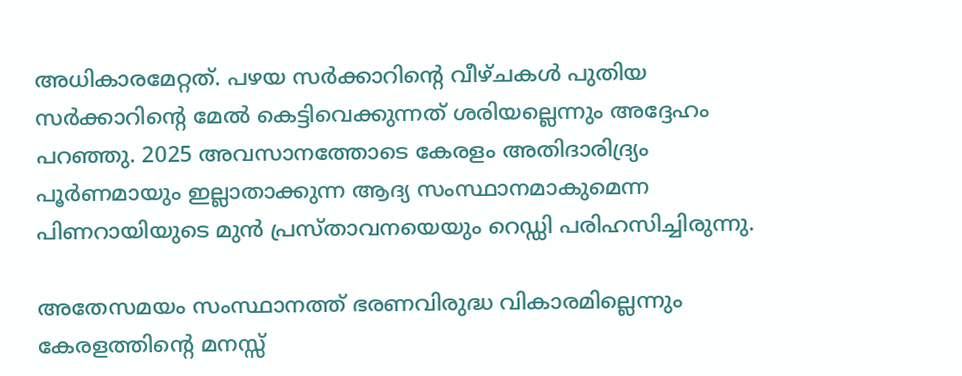അധികാരമേറ്റത്. പഴയ സർക്കാറിന്റെ വീഴ്ചകൾ പുതിയ സർക്കാറിന്റെ മേൽ കെട്ടിവെക്കുന്നത് ശരിയല്ലെന്നും അദ്ദേഹം പറഞ്ഞു. 2025 അവസാനത്തോടെ കേരളം അതിദാരിദ്ര്യം പൂർണമായും ഇല്ലാതാക്കുന്ന ആദ്യ സംസ്ഥാനമാകുമെന്ന പിണറായിയുടെ മുൻ പ്രസ്താവനയെയും റെഡ്ഡി പരിഹസിച്ചിരുന്നു.

അതേസമയം സംസ്ഥാനത്ത് ഭരണവിരുദ്ധ വികാരമില്ലെന്നും കേരളത്തിന്‍റെ മനസ്സ്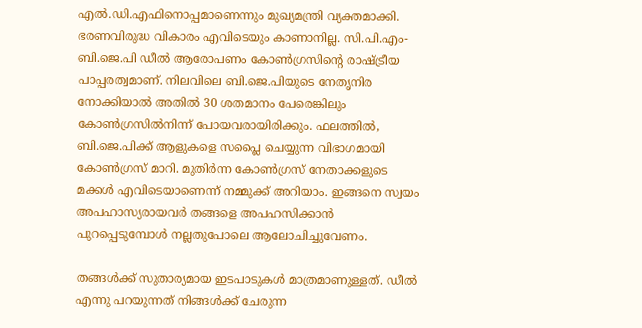എൽ.ഡി.എഫിനൊപ്പമാണെന്നും മുഖ്യമന്ത്രി വ്യക്തമാക്കി. ഭരണവിരുദ്ധ വികാരം എവിടെയും കാണാനില്ല. സി.പി.എം-ബി.ജെ.പി ഡീൽ ആരോപണം കോൺഗ്രസിന്‍റെ രാഷ്ട്രീയ പാപ്പരത്വമാണ്. നിലവിലെ ബി.ജെ.പിയുടെ നേതൃനിര നോക്കിയാൽ അതിൽ 30 ശതമാനം പേരെങ്കിലും കോൺഗ്രസിൽനിന്ന് പോയവരായിരിക്കും. ഫലത്തിൽ, ബി.ജെ.പിക്ക് ആളുകളെ സപ്ലൈ ചെയ്യുന്ന വിഭാഗമായി കോൺഗ്രസ് മാറി. മുതിർന്ന കോൺഗ്രസ് നേതാക്കളുടെ മക്കൾ എവിടെയാണെന്ന് നമ്മുക്ക് അറിയാം. ഇങ്ങനെ സ്വയം അപഹാസ്യരായവർ തങ്ങളെ അപഹസിക്കാൻ പുറപ്പെടുമ്പോൾ നല്ലതുപോലെ ആലോചിച്ചുവേണം.

തങ്ങൾക്ക് സുതാര്യമായ ഇടപാടുകൾ മാത്രമാണുള്ളത്. ഡീൽ എന്നു പറയുന്നത് നിങ്ങൾക്ക് ചേരുന്ന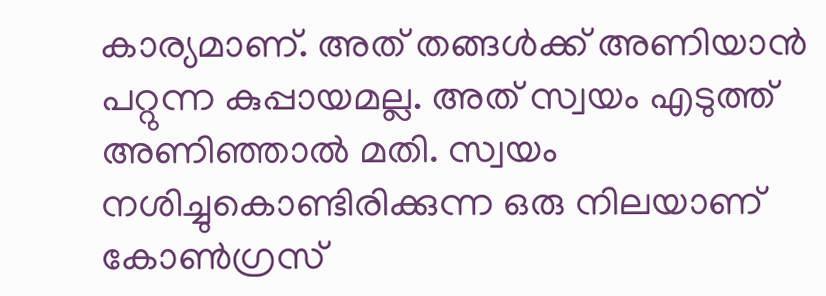കാര്യമാണ്. അത് തങ്ങൾക്ക് അണിയാൻ പറ്റുന്ന കുപ്പായമല്ല. അത് സ്വയം എടുത്ത് അണിഞ്ഞാൽ മതി. സ്വയം നശിച്ചുകൊണ്ടിരിക്കുന്ന ഒരു നിലയാണ് കോൺഗ്രസ്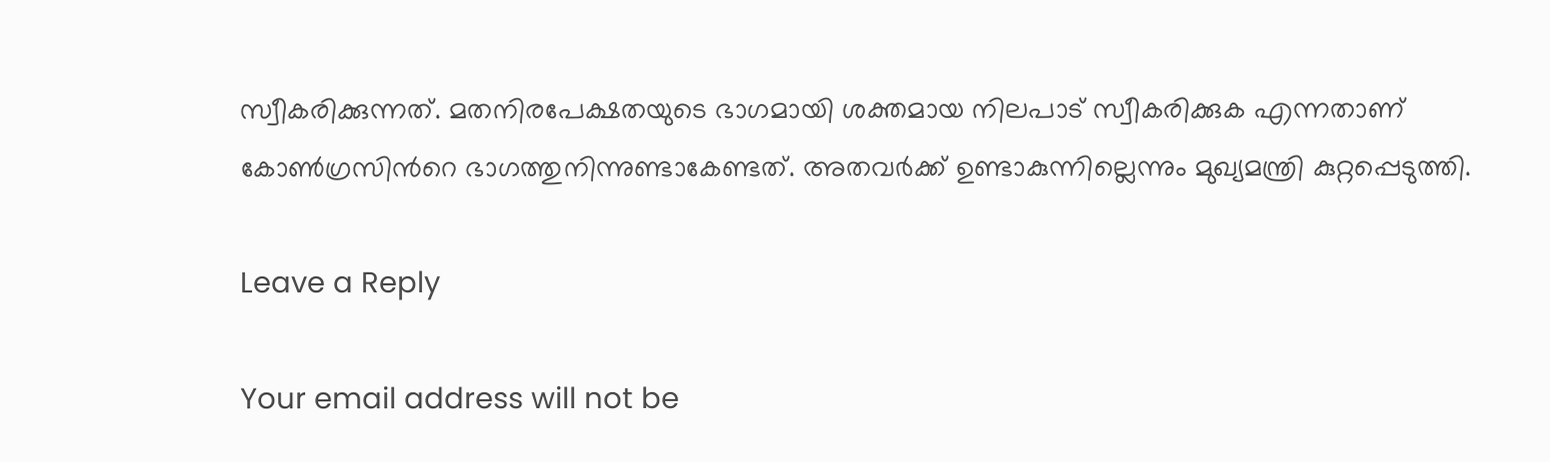സ്വീകരിക്കുന്നത്. മതനിരപേക്ഷതയുടെ ഭാഗമായി ശക്തമായ നിലപാട് സ്വീകരിക്കുക എന്നതാണ് കോൺഗ്രസിന്‍റെ ഭാഗത്തുനിന്നുണ്ടാകേണ്ടത്. അതവർക്ക് ഉണ്ടാകുന്നില്ലെന്നും മുഖ്യമന്ത്രി കുറ്റപ്പെടുത്തി.

Leave a Reply

Your email address will not be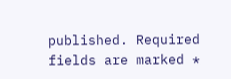published. Required fields are marked *